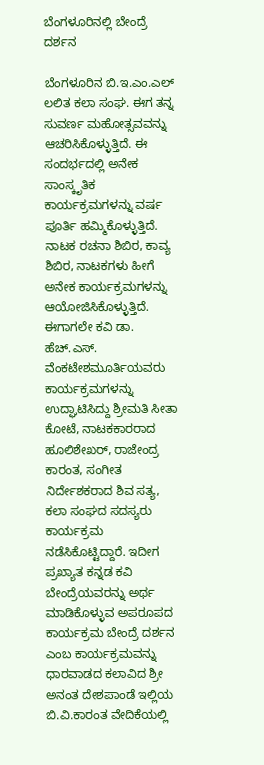ಬೆಂಗಳೂರಿನಲ್ಲಿ ಬೇಂದ್ರೆ ದರ್ಶನ

ಬೆಂಗಳೂರಿನ ಬಿ.ಇ.ಎಂ.ಎಲ್‌ ಲಲಿತ ಕಲಾ ಸಂಘ. ಈಗ ತನ್ನ ಸುವರ್ಣ ಮಹೋತ್ಸವವನ್ನು ಆಚರಿಸಿಕೊಳ್ಳುತ್ತಿದೆ. ಈ ಸಂದರ್ಭದಲ್ಲಿ ಅನೇಕ ಸಾಂಸ್ಕೃತಿಕ ಕಾರ್ಯಕ್ರಮಗಳನ್ನು ವರ್ಷ ಪೂರ್ತಿ ಹಮ್ಮಿಕೊಳ್ಳುತ್ತಿದೆ. ನಾಟಕ ರಚನಾ ಶಿಬಿರ, ಕಾವ್ಯ ಶಿಬಿರ, ನಾಟಕಗಳು ಹೀಗೆ ಅನೇಕ ಕಾರ್ಯಕ್ರಮಗಳನ್ನು ಆಯೋಜಿಸಿಕೊಳ್ಳುತ್ತಿದೆ. ಈಗಾಗಲೇ ಕವಿ ಡಾ. ಹೆಚ್‌.ಎಸ್‌. ವೆಂಕಟೇಶಮೂರ್ತಿಯವರು ಕಾರ್ಯಕ್ರಮಗಳನ್ನು ಉದ್ಘಾಟಿಸಿದ್ದು ಶ್ರೀಮತಿ ಸೀತಾ ಕೋಟೆ, ನಾಟಕಕಾರರಾದ ಹೂಲಿಶೇಖರ್‌, ರಾಜೇಂದ್ರ ಕಾರಂತ, ಸಂಗೀತ ನಿರ್ದೇಶಕರಾದ ಶಿವ ಸತ್ಯ, ಕಲಾ ಸಂಘದ ಸದಸ್ಯರು ಕಾರ್ಯಕ್ರಮ ನಡೆಸಿಕೊಟ್ಟಿದ್ದಾರೆ. ಇದೀಗ ಪ್ರಖ್ಯಾತ ಕನ್ನಡ ಕವಿ ಬೇಂದ್ರೆಯವರನ್ನು ಅರ್ಥ ಮಾಡಿಕೊಳ್ಳುವ ಅಪರೂಪದ ಕಾರ್ಯಕ್ರಮ ಬೇಂದ್ರೆ ದರ್ಶನ ಎಂಬ ಕಾರ್ಯಕ್ರಮವನ್ನು ಧಾರವಾಡದ ಕಲಾವಿದ ಶ್ರೀ ಅನಂತ ದೇಶಪಾಂಡೆ ಇಲ್ಲಿಯ ಬಿ.ವಿ.ಕಾರಂತ ವೇದಿಕೆಯಲ್ಲಿ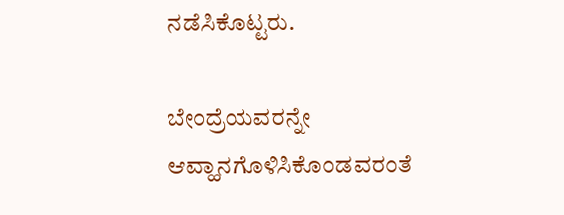ನಡೆಸಿಕೊಟ್ಟರು.

ಬೇಂದ್ರೆಯವರನ್ನೇ ಆವ್ಹಾನಗೊಳಿಸಿಕೊಂಡವರಂತೆ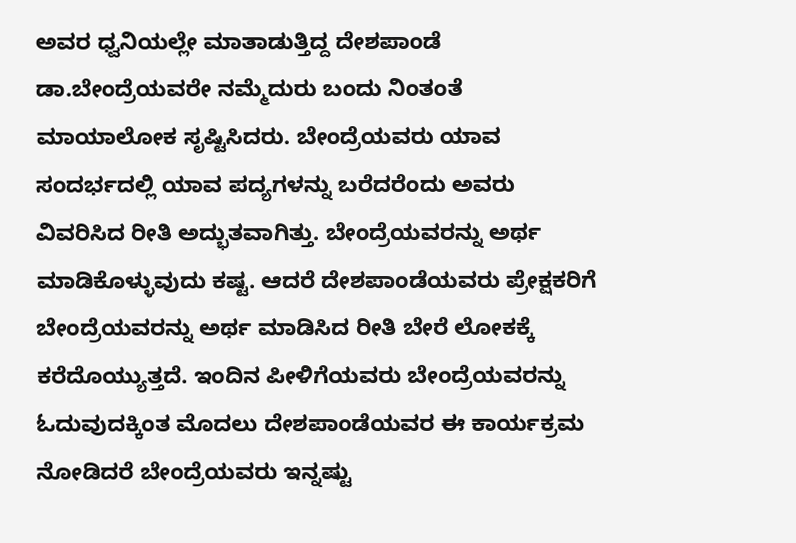ಅವರ ಧ್ವನಿಯಲ್ಲೇ ಮಾತಾಡುತ್ತಿದ್ದ ದೇಶಪಾಂಡೆ ಡಾ.ಬೇಂದ್ರೆಯವರೇ ನಮ್ಮೆದುರು ಬಂದು ನಿಂತಂತೆ ಮಾಯಾಲೋಕ ಸೃಷ್ಟಿಸಿದರು. ಬೇಂದ್ರೆಯವರು ಯಾವ ಸಂದರ್ಭದಲ್ಲಿ ಯಾವ ಪದ್ಯಗಳನ್ನು ಬರೆದರೆಂದು ಅವರು ವಿವರಿಸಿದ ರೀತಿ ಅದ್ಭುತವಾಗಿತ್ತು. ಬೇಂದ್ರೆಯವರನ್ನು ಅರ್ಥ ಮಾಡಿಕೊಳ್ಳುವುದು ಕಷ್ಟ. ಆದರೆ ದೇಶಪಾಂಡೆಯವರು ಪ್ರೇಕ್ಷಕರಿಗೆ ಬೇಂದ್ರೆಯವರನ್ನು ಅರ್ಥ ಮಾಡಿಸಿದ ರೀತಿ ಬೇರೆ ಲೋಕಕ್ಕೆ ಕರೆದೊಯ್ಯುತ್ತದೆ. ಇಂದಿನ ಪೀಳಿಗೆಯವರು ಬೇಂದ್ರೆಯವರನ್ನು ಓದುವುದಕ್ಕಿಂತ ಮೊದಲು ದೇಶಪಾಂಡೆಯವರ ಈ ಕಾರ್ಯಕ್ರಮ ನೋಡಿದರೆ ಬೇಂದ್ರೆಯವರು ಇನ್ನಷ್ಟು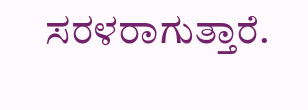ಸರಳರಾಗುತ್ತಾರೆ.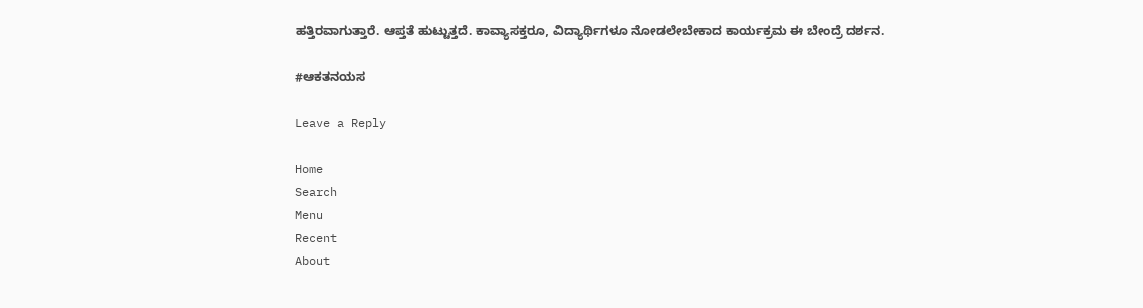ಹತ್ತಿರವಾಗುತ್ತಾರೆ. ಆಪ್ತತೆ ಹುಟ್ಟುತ್ತದೆ. ಕಾವ್ಯಾಸಕ್ತರೂ, ವಿದ್ಯಾರ್ಥಿಗಳೂ ನೋಡಲೇಬೇಕಾದ ಕಾರ್ಯಕ್ರಮ ಈ ಬೇಂದ್ರೆ ದರ್ಶನ.

#ಆಕತನಯಸ

Leave a Reply

Home
Search
Menu
Recent
About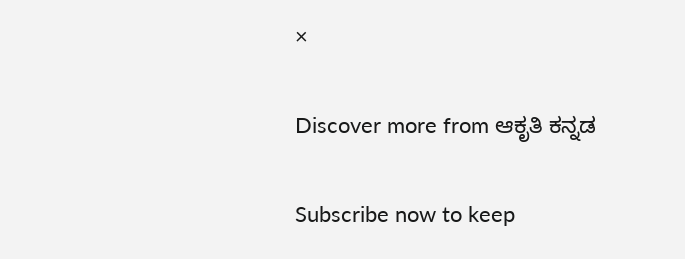×

Discover more from ಆಕೃತಿ ಕನ್ನಡ

Subscribe now to keep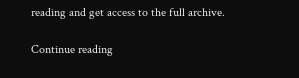reading and get access to the full archive.

Continue reading